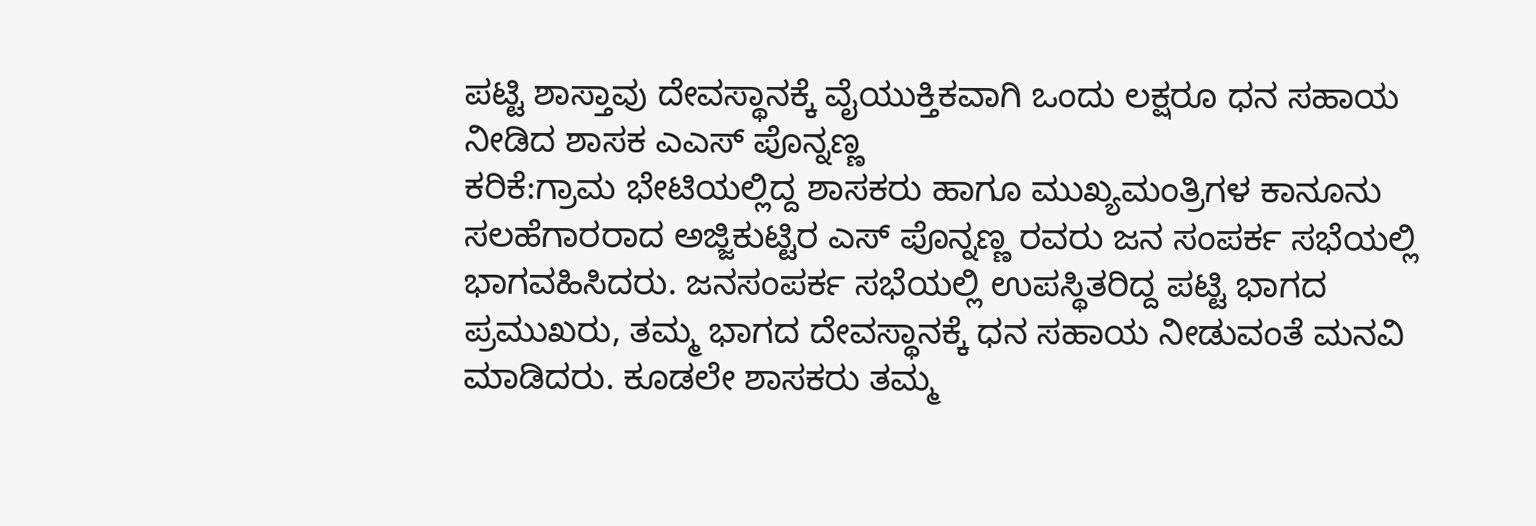ಪಟ್ಟಿ ಶಾಸ್ತಾವು ದೇವಸ್ಥಾನಕ್ಕೆ ವೈಯುಕ್ತಿಕವಾಗಿ ಒಂದು ಲಕ್ಷರೂ ಧನ ಸಹಾಯ ನೀಡಿದ ಶಾಸಕ ಎಎಸ್ ಪೊನ್ನಣ್ಣ
ಕರಿಕೆ:ಗ್ರಾಮ ಭೇಟಿಯಲ್ಲಿದ್ದ ಶಾಸಕರು ಹಾಗೂ ಮುಖ್ಯಮಂತ್ರಿಗಳ ಕಾನೂನು ಸಲಹೆಗಾರರಾದ ಅಜ್ಜಿಕುಟ್ಟಿರ ಎಸ್ ಪೊನ್ನಣ್ಣ ರವರು ಜನ ಸಂಪರ್ಕ ಸಭೆಯಲ್ಲಿ ಭಾಗವಹಿಸಿದರು. ಜನಸಂಪರ್ಕ ಸಭೆಯಲ್ಲಿ ಉಪಸ್ಥಿತರಿದ್ದ ಪಟ್ಟಿ ಭಾಗದ ಪ್ರಮುಖರು, ತಮ್ಮ ಭಾಗದ ದೇವಸ್ಥಾನಕ್ಕೆ ಧನ ಸಹಾಯ ನೀಡುವಂತೆ ಮನವಿ ಮಾಡಿದರು. ಕೂಡಲೇ ಶಾಸಕರು ತಮ್ಮ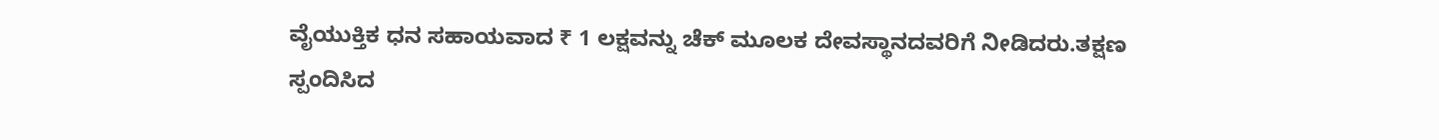ವೈಯುಕ್ತಿಕ ಧನ ಸಹಾಯವಾದ ₹ 1 ಲಕ್ಷವನ್ನು ಚೆಕ್ ಮೂಲಕ ದೇವಸ್ಥಾನದವರಿಗೆ ನೀಡಿದರು.ತಕ್ಷಣ ಸ್ಪಂದಿಸಿದ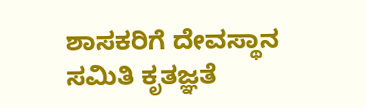ಶಾಸಕರಿಗೆ ದೇವಸ್ಥಾನ ಸಮಿತಿ ಕೃತಜ್ಞತೆ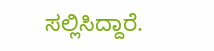ಸಲ್ಲಿಸಿದ್ದಾರೆ.